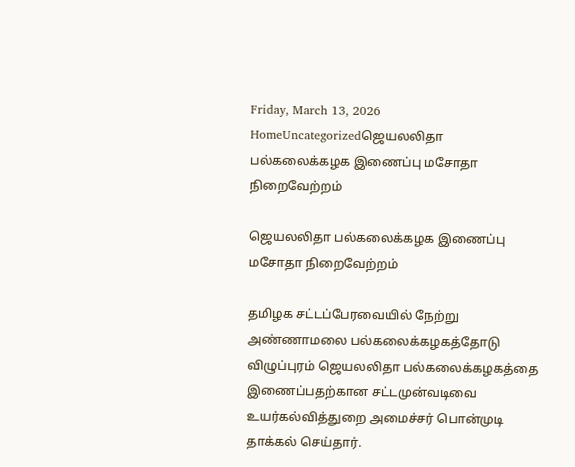Friday, March 13, 2026
HomeUncategorizedஜெயலலிதா பல்கலைக்கழக இணைப்பு மசோதா நிறைவேற்றம்

ஜெயலலிதா பல்கலைக்கழக இணைப்பு மசோதா நிறைவேற்றம்

தமிழக சட்டப்பேரவையில் நேற்று அண்ணாமலை பல்கலைக்கழகத்தோடு விழுப்புரம் ஜெயலலிதா பல்கலைக்கழகத்தை இணைப்பதற்கான சட்டமுன்வடிவை உயர்கல்வித்துறை அமைச்சர் பொன்முடி தாக்கல் செய்தார்.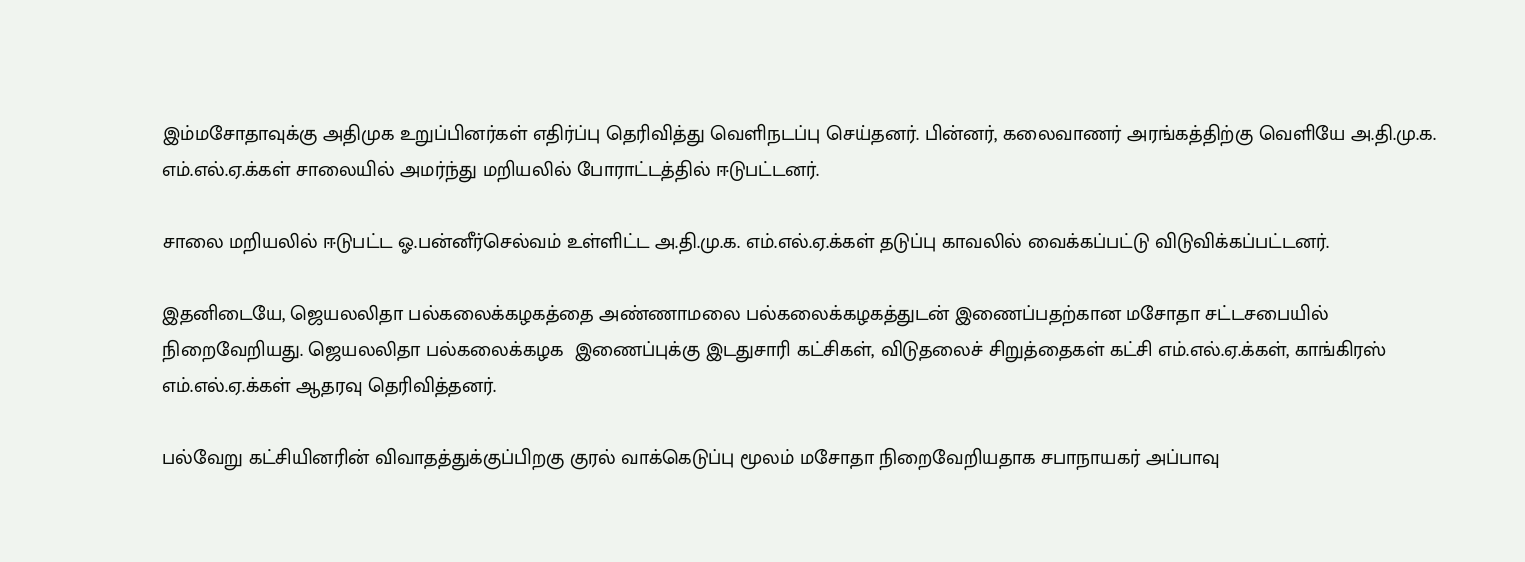இம்மசோதாவுக்கு அதிமுக உறுப்பினர்கள் எதிர்ப்பு தெரிவித்து வெளிநடப்பு செய்தனர். பின்னர், கலைவாணர் அரங்கத்திற்கு வெளியே அ.தி.மு.க. எம்.எல்.ஏ.க்கள் சாலையில் அமர்ந்து மறியலில் போராட்டத்தில் ஈடுபட்டனர்.

சாலை மறியலில் ஈடுபட்ட ஓ.பன்னீர்செல்வம் உள்ளிட்ட அ.தி.மு.க. எம்.எல்.ஏ.க்கள் தடுப்பு காவலில் வைக்கப்பட்டு விடுவிக்கப்பட்டனர்.

இதனிடையே, ஜெயலலிதா பல்கலைக்கழகத்தை அண்ணாமலை பல்கலைக்கழகத்துடன் இணைப்பதற்கான மசோதா சட்டசபையில் நிறைவேறியது. ஜெயலலிதா பல்கலைக்கழக  இணைப்புக்கு இடதுசாரி கட்சிகள், விடுதலைச் சிறுத்தைகள் கட்சி எம்.எல்.ஏ.க்கள், காங்கிரஸ் எம்.எல்.ஏ.க்கள் ஆதரவு தெரிவித்தனர்.

பல்வேறு கட்சியினரின் விவாதத்துக்குப்பிறகு குரல் வாக்கெடுப்பு மூலம் மசோதா நிறைவேறியதாக சபாநாயகர் அப்பாவு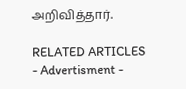அறிவித்தார்.

RELATED ARTICLES
- Advertisment -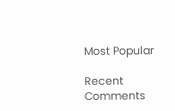Most Popular

Recent Comments